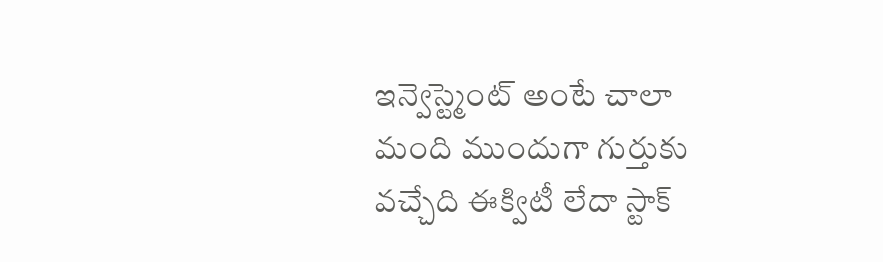ఇన్వెస్ట్మెంట్ అంటే చాలా మంది ముందుగా గుర్తుకు వచ్చేది ఈక్విటీ లేదా స్టాక్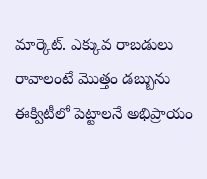మార్కెట్. ఎక్కువ రాబడులు రావాలంటే మొత్తం డబ్బును ఈక్విటీలో పెట్టాలనే అభిప్రాయం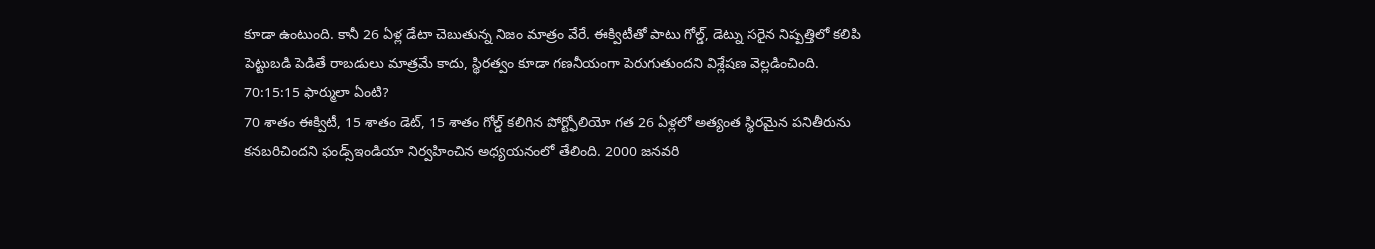కూడా ఉంటుంది. కానీ 26 ఏళ్ల డేటా చెబుతున్న నిజం మాత్రం వేరే. ఈక్విటీతో పాటు గోల్డ్, డెట్ను సరైన నిష్పత్తిలో కలిపి పెట్టుబడి పెడితే రాబడులు మాత్రమే కాదు, స్థిరత్వం కూడా గణనీయంగా పెరుగుతుందని విశ్లేషణ వెల్లడించింది.
70:15:15 ఫార్ములా ఏంటి?
70 శాతం ఈక్విటీ, 15 శాతం డెట్, 15 శాతం గోల్డ్ కలిగిన పోర్ట్ఫోలియో గత 26 ఏళ్లలో అత్యంత స్థిరమైన పనితీరును కనబరిచిందని ఫండ్స్ఇండియా నిర్వహించిన అధ్యయనంలో తేలింది. 2000 జనవరి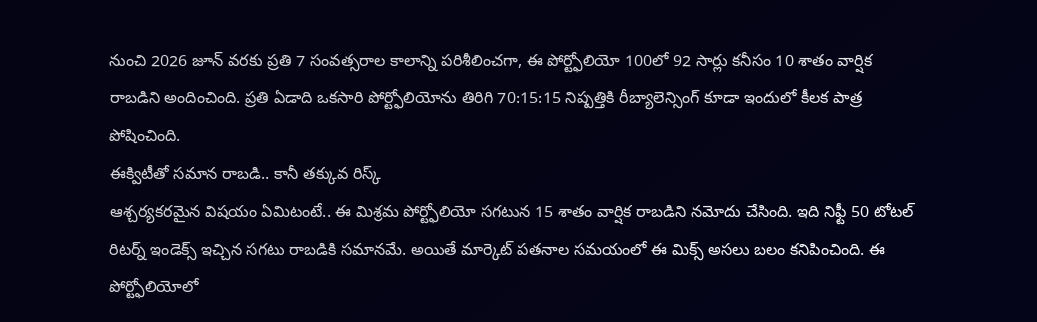నుంచి 2026 జూన్ వరకు ప్రతి 7 సంవత్సరాల కాలాన్ని పరిశీలించగా, ఈ పోర్ట్ఫోలియో 100లో 92 సార్లు కనీసం 10 శాతం వార్షిక రాబడిని అందించింది. ప్రతి ఏడాది ఒకసారి పోర్ట్ఫోలియోను తిరిగి 70:15:15 నిష్పత్తికి రీబ్యాలెన్సింగ్ కూడా ఇందులో కీలక పాత్ర పోషించింది.
ఈక్విటీతో సమాన రాబడి.. కానీ తక్కువ రిస్క్
ఆశ్చర్యకరమైన విషయం ఏమిటంటే.. ఈ మిశ్రమ పోర్ట్ఫోలియో సగటున 15 శాతం వార్షిక రాబడిని నమోదు చేసింది. ఇది నిఫ్టీ 50 టోటల్ రిటర్న్ ఇండెక్స్ ఇచ్చిన సగటు రాబడికి సమానమే. అయితే మార్కెట్ పతనాల సమయంలో ఈ మిక్స్ అసలు బలం కనిపించింది. ఈ పోర్ట్ఫోలియోలో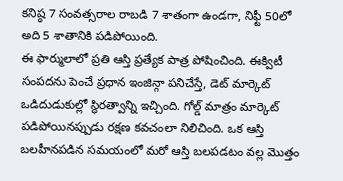కనిష్ఠ 7 సంవత్సరాల రాబడి 7 శాతంగా ఉండగా, నిఫ్టీ 50లో అది 5 శాతానికి పడిపోయింది.
ఈ ఫార్ములాలో ప్రతి ఆస్తి ప్రత్యేక పాత్ర పోషించింది. ఈక్విటీ సంపదను పెంచే ప్రధాన ఇంజిన్గా పనిచేస్తే, డెట్ మార్కెట్ ఒడిదుడుకుల్లో స్థిరత్వాన్ని ఇచ్చింది. గోల్డ్ మాత్రం మార్కెట్ పడిపోయినప్పుడు రక్షణ కవచంలా నిలిచింది. ఒక ఆస్తి బలహీనపడిన సమయంలో మరో ఆస్తి బలపడటం వల్ల మొత్తం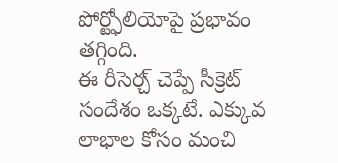పోర్ట్ఫోలియోపై ప్రభావం తగ్గింది.
ఈ రీసెర్చ్ చెప్పే సీక్రెట్ సందేశం ఒక్కటే. ఎక్కువ లాభాల కోసం మంచి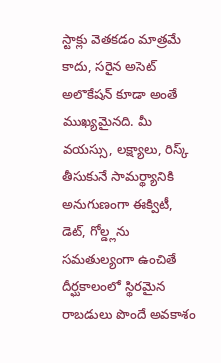స్టాక్లు వెతకడం మాత్రమే కాదు, సరైన అసెట్ అలొకేషన్ కూడా అంతే ముఖ్యమైనది. మీ వయస్సు, లక్ష్యాలు, రిస్క్ తీసుకునే సామర్థ్యానికి అనుగుణంగా ఈక్విటీ, డెట్, గోల్డ్లను సమతుల్యంగా ఉంచితే దీర్ఘకాలంలో స్థిరమైన రాబడులు పొందే అవకాశం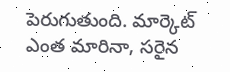పెరుగుతుంది. మార్కెట్ ఎంత మారినా, సరైన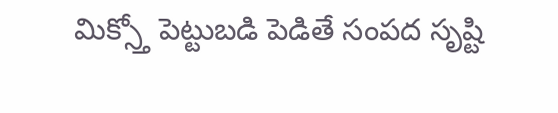మిక్స్తో పెట్టుబడి పెడితే సంపద సృష్టి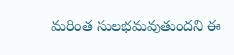మరింత సులభమవుతుందని ఈ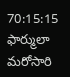70:15:15 ఫార్ములా మరోసారి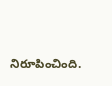నిరూపించింది.